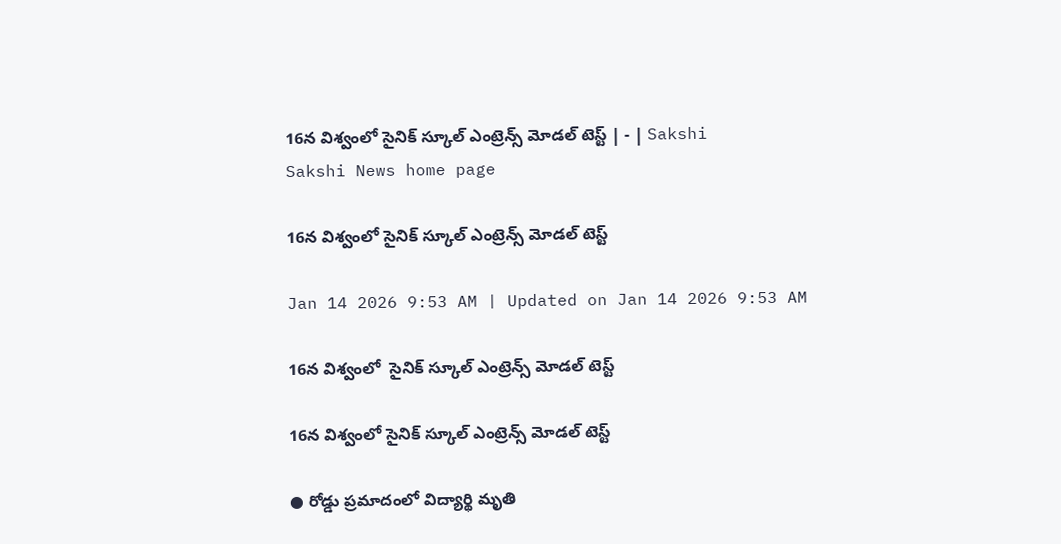16న విశ్వంలో సైనిక్‌ స్కూల్‌ ఎంట్రెన్స్‌ మోడల్‌ టెస్ట్‌ | - | Sakshi
Sakshi News home page

16న విశ్వంలో సైనిక్‌ స్కూల్‌ ఎంట్రెన్స్‌ మోడల్‌ టెస్ట్‌

Jan 14 2026 9:53 AM | Updated on Jan 14 2026 9:53 AM

16న విశ్వంలో  సైనిక్‌ స్కూల్‌ ఎంట్రెన్స్‌ మోడల్‌ టెస్ట్

16న విశ్వంలో సైనిక్‌ స్కూల్‌ ఎంట్రెన్స్‌ మోడల్‌ టెస్ట్

● రోడ్డు ప్రమాదంలో విద్యార్థి మృతి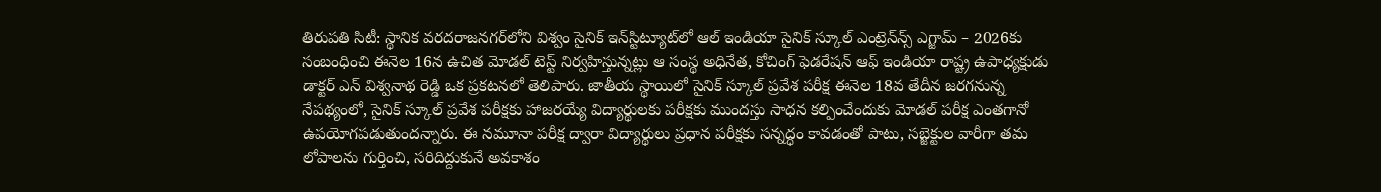తిరుపతి సిటీ: స్థానిక వరదరాజనగర్‌లోని విశ్వం సైనిక్‌ ఇన్‌స్టిట్యూట్‌లో ఆల్‌ ఇండియా సైనిక్‌ స్కూల్‌ ఎంట్రెన్‌న్స్‌ ఎగ్జామ్‌ – 2026కు సంబంధించి ఈనెల 16న ఉచిత మోడల్‌ టెస్ట్‌ నిర్వహిస్తున్నట్లు ఆ సంస్థ అధినేత, కోచింగ్‌ ఫెడరేషన్‌ ఆఫ్‌ ఇండియా రాష్ట్ర ఉపాధ్యక్షుడు డాక్టర్‌ ఎన్‌ విశ్వనాథ రెడ్డి ఒక ప్రకటనలో తెలిపారు. జాతీయ స్థాయిలో సైనిక్‌ స్కూల్‌ ప్రవేశ పరీక్ష ఈనెల 18వ తేదీన జరగనున్న నేపథ్యంలో, సైనిక్‌ స్కూల్‌ ప్రవేశ పరీక్షకు హాజరయ్యే విద్యార్థులకు పరీక్షకు ముందస్తు సాధన కల్పించేందుకు మోడల్‌ పరీక్ష ఎంతగానో ఉపయోగపడుతుందన్నారు. ఈ నమూనా పరీక్ష ద్వారా విద్యార్థులు ప్రధాన పరీక్షకు సన్నద్ధం కావడంతో పాటు, సబ్జెక్టుల వారీగా తమ లోపాలను గుర్తించి, సరిదిద్దుకునే అవకాశం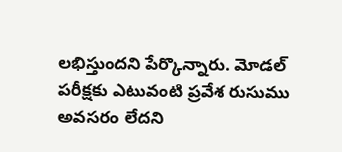లభిస్తుందని పేర్కొన్నారు. మోడల్‌ పరీక్షకు ఎటువంటి ప్రవేశ రుసుము అవసరం లేదని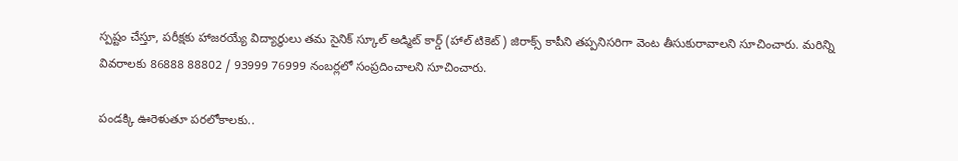స్పష్టం చేస్తూ, పరీక్షకు హాజరయ్యే విద్యార్థులు తమ సైనిక్‌ స్కూల్‌ అడ్మిట్‌ కార్డ్‌ (హాల్‌ టికెట్‌) జిరాక్స్‌ కాపీని తప్పనిసరిగా వెంట తీసుకురావాలని సూచించారు. మరిన్ని వివరాలకు 86888 88802 / 93999 76999 నంబర్లలో సంప్రదించాలని సూచించారు.

పండక్కి ఊరెళుతూ పరలోకాలకు..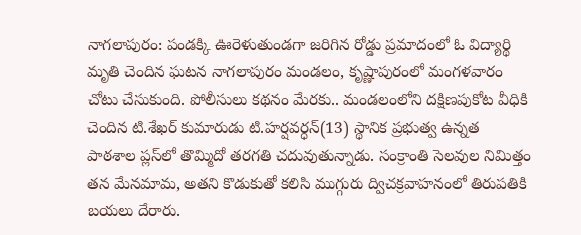నాగలాపురం: పండక్కి ఊరెళుతుండగా జరిగిన రోడ్డు ప్రమాదంలో ఓ విద్యార్థి మృతి చెందిన ఘటన నాగలాపురం మండలం, కృష్ణాపురంలో మంగళవారం చోటు చేసుకుంది. పోలీసులు కథనం మేరకు.. మండలంలోని దక్షిణపుకోట వీధికి చెందిన టి.శేఖర్‌ కుమారుడు టి.హర్షవర్ధన్‌(13) స్థానిక ప్రభుత్వ ఉన్నత పాఠశాల ప్లస్‌లో తొమ్మిదో తరగతి చదువుతున్నాడు. సంక్రాంతి సెలవుల నిమిత్తం తన మేనమామ, అతని కొడుకుతో కలిసి ముగ్గురు ద్విచక్రవాహనంలో తిరుపతికి బయలు దేరారు.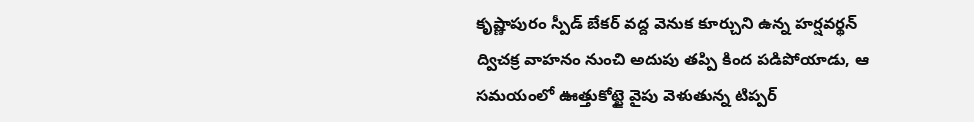కృష్ణాపురం స్పీడ్‌ బేకర్‌ వద్ద వెనుక కూర్చుని ఉన్న హర్షవర్థన్‌ ద్విచక్ర వాహనం నుంచి అదుపు తప్పి కింద పడిపోయాడు, ఆ సమయంలో ఊత్తుకోట్టై వైపు వెళుతున్న టిప్పర్‌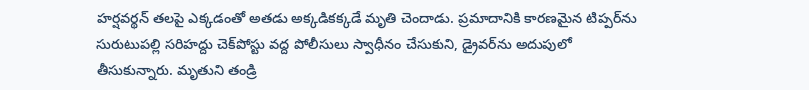హర్షవర్థన్‌ తలపై ఎక్కడంతో అతడు అక్కడికక్కడే మృతి చెందాడు. ప్రమాదానికి కారణమైన టిప్పర్‌ను సురుటుపల్లి సరిహద్దు చెక్‌పోస్టు వద్ద పోలీసులు స్వాధీనం చేసుకుని, డ్రైవర్‌ను అదుపులో తీసుకున్నారు. మృతుని తండ్రి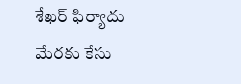శేఖర్‌ ఫిర్యాదు మేరకు కేసు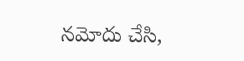నమోదు చేసి,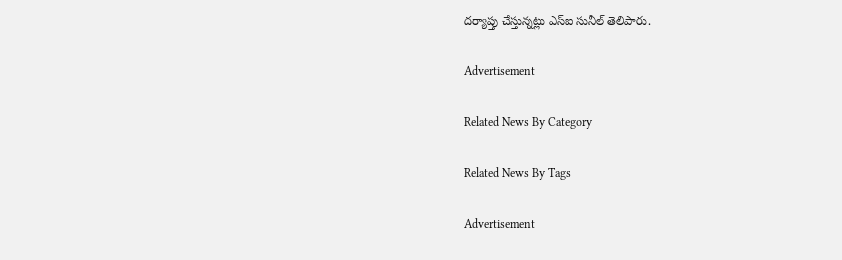దర్యాప్తు చేస్తున్నట్లు ఎస్‌ఐ సునీల్‌ తెలిపారు.

Advertisement

Related News By Category

Related News By Tags

Advertisement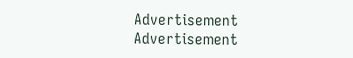Advertisement
Advertisement